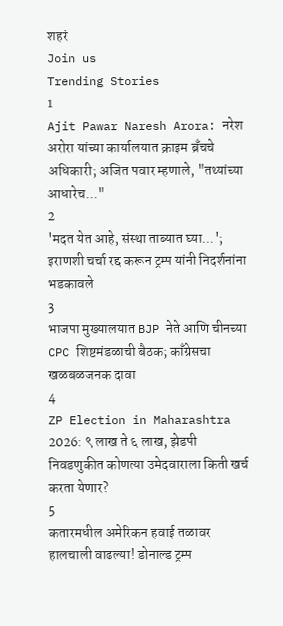शहरं
Join us
Trending Stories
1
Ajit Pawar Naresh Arora: नरेश अरोरा यांच्या कार्यालयात क्राइम ब्रँचचे अधिकारी; अजित पवार म्हणाले, "तथ्यांच्या आधारेच..."
2
'मदत येत आहे, संस्था ताब्यात घ्या...'; इराणशी चर्चा रद्द करून ट्रम्प यांनी निदर्शनांना भडकावले
3
भाजपा मुख्यालयात BJP नेते आणि चीनच्या CPC शिष्टमंडळाची बैठक; काँग्रेसचा खळबळजनक दावा
4
ZP Election in Maharashtra 2026: ९ लाख ते ६ लाख, झेडपी निवडणुकीत कोणत्या उमेदवाराला किती खर्च करता येणार?
5
कतारमधील अमेरिकन हवाई तळावर हालचाली वाढल्या! डोनाल्ड ट्रम्प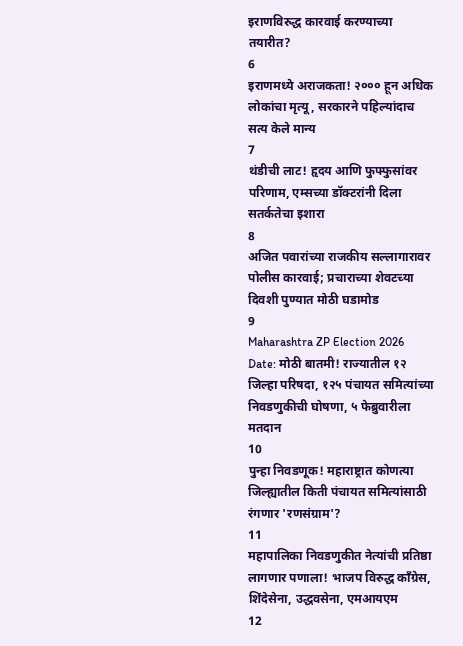इराणविरुद्ध कारवाई करण्याच्या तयारीत?
6
इराणमध्ये अराजकता! २००० हून अधिक लोकांचा मृत्यू, सरकारने पहिल्यांदाच सत्य केले मान्य
7
थंडीची लाट! हृदय आणि फुफ्फुसांवर परिणाम, एम्सच्या डॉक्टरांनी दिला सतर्कतेचा इशारा
8
अजित पवारांच्या राजकीय सल्लागारावर पोलीस कारवाई; प्रचाराच्या शेवटच्या दिवशी पुण्यात मोठी घडामोड
9
Maharashtra ZP Election 2026 Date: मोठी बातमी! राज्यातील १२ जिल्हा परिषदा, १२५ पंचायत समित्यांच्या निवडणुकीची घोषणा, ५ फेब्रुवारीला मतदान
10
पुन्हा निवडणूक! महाराष्ट्रात कोणत्या जिल्ह्यातील किती पंचायत समित्यांसाठी रंगणार 'रणसंग्राम'?
11
महापालिका निवडणुकीत नेत्यांची प्रतिष्ठा लागणार पणाला! भाजप विरुद्ध काँग्रेस, शिंदेसेना, उद्धवसेना, एमआयएम
12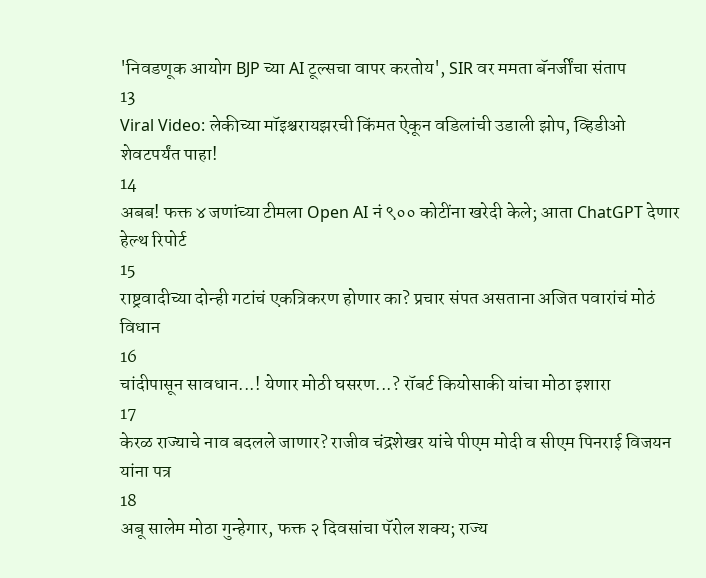'निवडणूक आयोग BJP च्या AI टूल्सचा वापर करतोय', SIR वर ममता बॅनर्जींचा संताप
13
Viral Video: लेकीच्या मॉइश्चरायझरची किंमत ऐकून वडिलांची उडाली झोप, व्हिडीओ शेवटपर्यंत पाहा!
14
अबब! फक्त ४ जणांच्या टीमला Open AI नं ९०० कोटींना खरेदी केले; आता ChatGPT देणार हेल्थ रिपोर्ट
15
राष्ट्रवादीच्या दोन्ही गटांचं एकत्रिकरण होणार का? प्रचार संपत असताना अजित पवारांचं मोठं विधान
16
चांदीपासून सावधान...! येणार मोठी घसरण...? रॉबर्ट कियोसाकी यांचा मोठा इशारा
17
केरळ राज्याचे नाव बदलले जाणार? राजीव चंद्रशेखर यांचे पीएम मोदी व सीएम पिनराई विजयन यांना पत्र
18
अबू सालेम मोठा गुन्हेगार, फक्त २ दिवसांचा पॅरोल शक्य; राज्य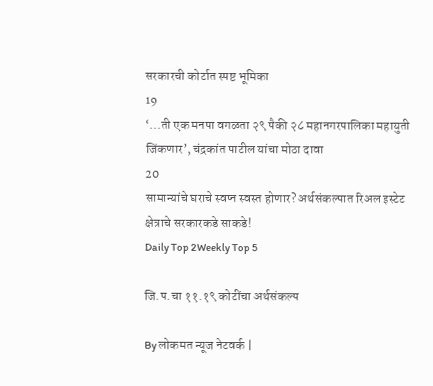सरकारची कोर्टात स्पष्ट भूमिका
19
‘...ती एक मनपा वगळता २९ पैकी २८ महानगरपालिका महायुती जिंकणार’, चंद्रकांत पाटील यांचा मोठा दावा
20
सामान्यांचे घराचे स्वप्न स्वस्त होणार? अर्थसंकल्पात रिअल इस्टेट क्षेत्राचे सरकारकडे साकडे!
Daily Top 2Weekly Top 5

जि.प.चा ११.१९ कोटींचा अर्थसंकल्प

By लोकमत न्यूज नेटवर्क |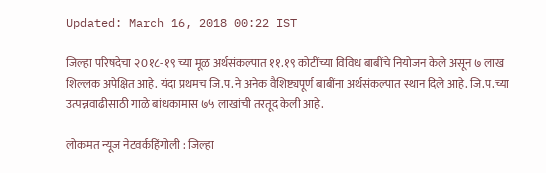Updated: March 16, 2018 00:22 IST

जिल्हा परिषदेचा २0१८-१९ च्या मूळ अर्थसंकल्पात ११.१९ कोटींच्या विविध बाबींचे नियोजन केले असून ७ लाख शिल्लक अपेक्षित आहे. यंदा प्रथमच जि.प.ने अनेक वैशिष्ट्यपूर्ण बाबींना अर्थसंकल्पात स्थान दिले आहे. जि.प.च्या उत्पन्नवाढीसाठी गाळे बांधकामास ७५ लाखांची तरतूद केली आहे.

लोकमत न्यूज नेटवर्कहिंगोली : जिल्हा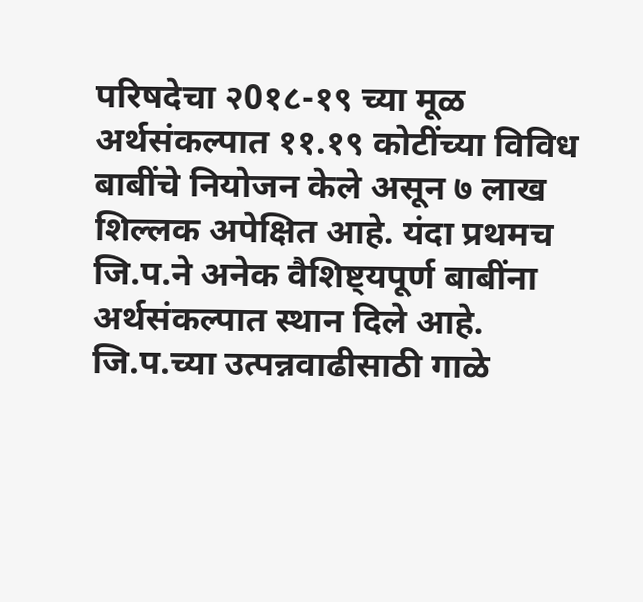परिषदेचा २0१८-१९ च्या मूळ अर्थसंकल्पात ११.१९ कोटींच्या विविध बाबींचे नियोजन केले असून ७ लाख शिल्लक अपेक्षित आहे. यंदा प्रथमच जि.प.ने अनेक वैशिष्ट्यपूर्ण बाबींना अर्थसंकल्पात स्थान दिले आहे. जि.प.च्या उत्पन्नवाढीसाठी गाळे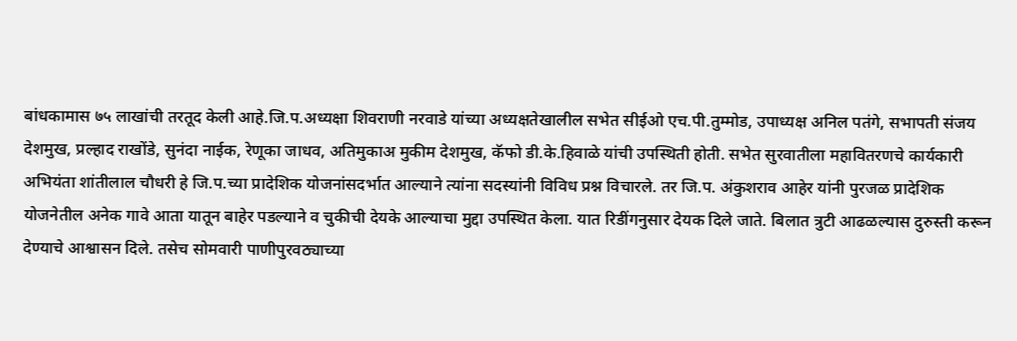बांधकामास ७५ लाखांची तरतूद केली आहे.जि.प.अध्यक्षा शिवराणी नरवाडे यांच्या अध्यक्षतेखालील सभेत सीईओ एच.पी.तुम्मोड, उपाध्यक्ष अनिल पतंगे, सभापती संजय देशमुख, प्रल्हाद राखोंडे, सुनंदा नाईक, रेणूका जाधव, अतिमुकाअ मुकीम देशमुख, कॅफो डी.के.हिवाळे यांची उपस्थिती होती. सभेत सुरवातीला महावितरणचे कार्यकारी अभियंता शांतीलाल चौधरी हे जि.प.च्या प्रादेशिक योजनांसदर्भात आल्याने त्यांना सदस्यांनी विविध प्रश्न विचारले. तर जि.प. अंकुशराव आहेर यांनी पुरजळ प्रादेशिक योजनेतील अनेक गावे आता यातून बाहेर पडल्याने व चुकीची देयके आल्याचा मुद्दा उपस्थित केला. यात रिडींगनुसार देयक दिले जाते. बिलात त्रुटी आढळल्यास दुरुस्ती करून देण्याचे आश्वासन दिले. तसेच सोमवारी पाणीपुरवठ्याच्या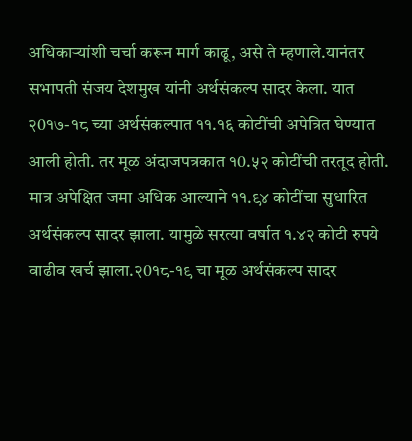अधिकाऱ्यांशी चर्चा करून मार्ग काढू, असे ते म्हणाले.यानंतर सभापती संजय देशमुख यांनी अर्थसंकल्प सादर केला. यात २0१७-१८ च्या अर्थसंकल्पात ११.१६ कोटींची अपेत्रित घेण्यात आली होती. तर मूळ अंदाजपत्रकात १0.५२ कोटींची तरतूद होती. मात्र अपेक्षित जमा अधिक आल्याने ११.९४ कोटींचा सुधारित अर्थसंकल्प सादर झाला. यामुळे सरत्या वर्षात १.४२ कोटी रुपये वाढीव खर्च झाला.२0१८-१९ चा मूळ अर्थसंकल्प सादर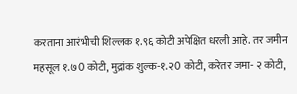करताना आरंभीची शिल्लक १.९६ कोटी अपेक्षित धरली आहे. तर जमीन महसूल १.७0 कोटी, मुद्रांक शुल्क-१.२0 कोटी, करेतर जमा- २ कोटी,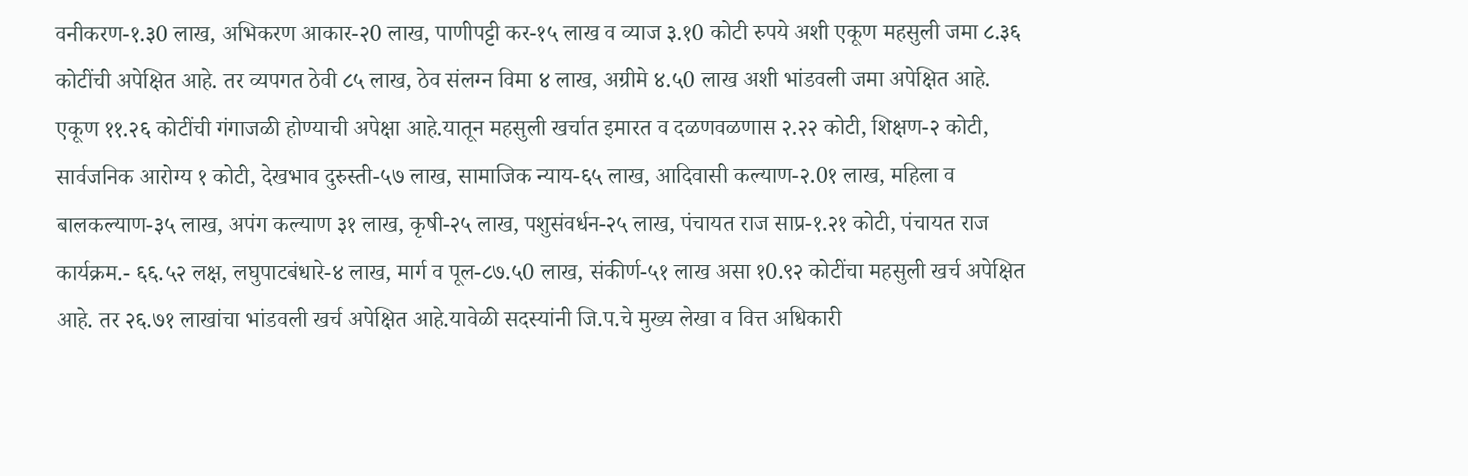वनीकरण-१.३0 लाख, अभिकरण आकार-२0 लाख, पाणीपट्टी कर-१५ लाख व व्याज ३.१0 कोटी रुपये अशी एकूण महसुली जमा ८.३६ कोटींची अपेक्षित आहे. तर व्यपगत ठेवी ८५ लाख, ठेव संलग्न विमा ४ लाख, अग्रीमे ४.५0 लाख अशी भांडवली जमा अपेक्षित आहे. एकूण ११.२६ कोटींची गंगाजळी होण्याची अपेक्षा आहे.यातून महसुली खर्चात इमारत व दळणवळणास २.२२ कोटी, शिक्षण-२ कोटी, सार्वजनिक आरोग्य १ कोटी, देखभाव दुरुस्ती-५७ लाख, सामाजिक न्याय-६५ लाख, आदिवासी कल्याण-२.0१ लाख, महिला व बालकल्याण-३५ लाख, अपंग कल्याण ३१ लाख, कृषी-२५ लाख, पशुसंवर्धन-२५ लाख, पंचायत राज साप्र-१.२१ कोटी, पंचायत राज कार्यक्रम.- ६६.५२ लक्ष, लघुपाटबंधारे-४ लाख, मार्ग व पूल-८७.५0 लाख, संकीर्ण-५१ लाख असा १0.९२ कोटींचा महसुली खर्च अपेक्षित आहे. तर २६.७१ लाखांचा भांडवली खर्च अपेक्षित आहे.यावेळी सदस्यांनी जि.प.चे मुख्य लेखा व वित्त अधिकारी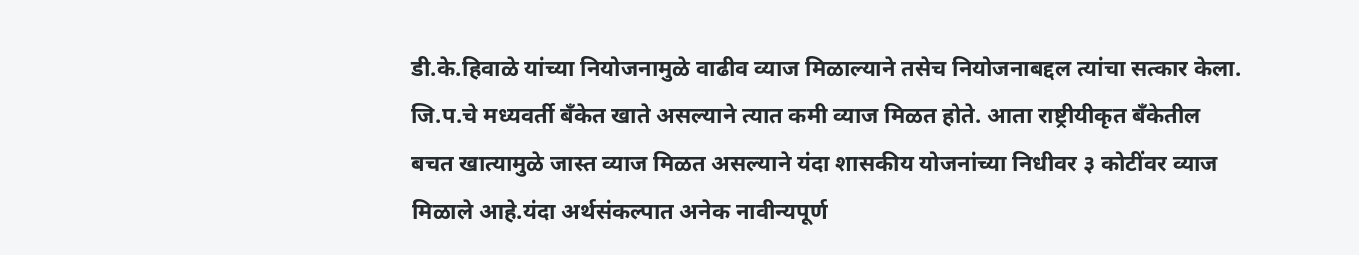डी.के.हिवाळे यांच्या नियोजनामुळे वाढीव व्याज मिळाल्याने तसेच नियोजनाबद्दल त्यांचा सत्कार केला. जि.प.चे मध्यवर्ती बँकेत खाते असल्याने त्यात कमी व्याज मिळत होते. आता राष्ट्रीयीकृत बँकेतील बचत खात्यामुळे जास्त व्याज मिळत असल्याने यंदा शासकीय योजनांच्या निधीवर ३ कोटींवर व्याज मिळाले आहे.यंदा अर्थसंकल्पात अनेक नावीन्यपूर्ण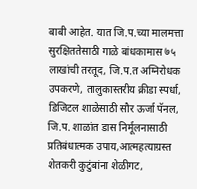बाबी आहेत. यात जि.प.च्या मालमत्ता सुरक्षिततेसाठी गाळे बांधकामास ७५ लाखांची तरतूद, जि.प.त अग्निरोधक उपकरणे, तालुकास्तरीय क्रीडा स्पर्धा, डिजिटल शाळेसाठी सौर ऊर्जा पॅनल, जि.प. शाळांत डास निर्मूलनासाठी प्रतिबंधात्मक उपाय,आत्महत्याग्रस्त शेतकरी कुटुंबांना शेळीगट,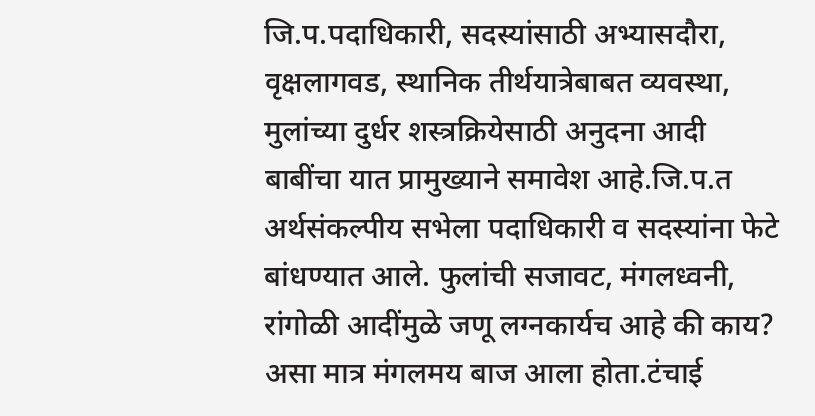जि.प.पदाधिकारी, सदस्यांसाठी अभ्यासदौरा, वृक्षलागवड, स्थानिक तीर्थयात्रेबाबत व्यवस्था, मुलांच्या दुर्धर शस्त्रक्रियेसाठी अनुदना आदी बाबींचा यात प्रामुख्याने समावेश आहे.जि.प.त अर्थसंकल्पीय सभेला पदाधिकारी व सदस्यांना फेटे बांधण्यात आले. फुलांची सजावट, मंगलध्वनी, रांगोळी आदींमुळे जणू लग्नकार्यच आहे की काय? असा मात्र मंगलमय बाज आला होता.टंचाई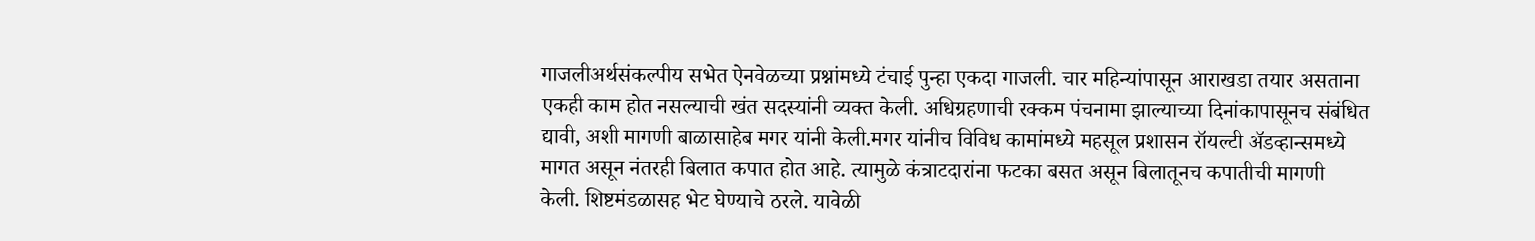गाजलीअर्थसंकल्पीय सभेत ऐनवेळच्या प्रश्नांमध्ये टंचाई पुन्हा एकदा गाजली. चार महिन्यांपासून आराखडा तयार असताना एकही काम होत नसल्याची खंत सदस्यांनी व्यक्त केली. अधिग्रहणाची रक्कम पंचनामा झाल्याच्या दिनांकापासूनच संबंधित द्यावी, अशी मागणी बाळासाहेब मगर यांनी केली.मगर यांनीच विविध कामांमध्ये महसूल प्रशासन रॉयल्टी अ‍ॅडव्हान्समध्ये मागत असून नंतरही बिलात कपात होत आहे. त्यामुळे कंत्राटदारांना फटका बसत असून बिलातूनच कपातीची मागणी केली. शिष्टमंडळासह भेट घेण्याचे ठरले. यावेळी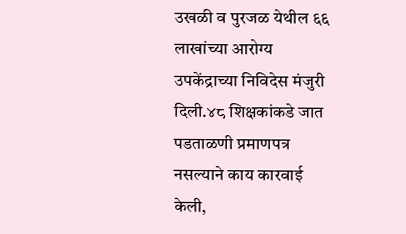उखळी व पुरजळ येथील ६६ लाखांच्या आरोग्य उपकेंद्राच्या निविदेस मंजुरी दिली.४८ शिक्षकांकडे जात पडताळणी प्रमाणपत्र नसल्याने काय कारवाई केली,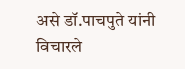असे डॉ.पाचपुते यांनी विचारले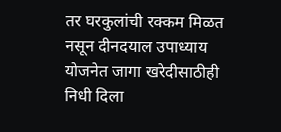तर घरकुलांची रक्कम मिळत नसून दीनदयाल उपाध्याय योजनेत जागा खरेदीसाठीही निधी दिला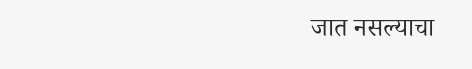जात नसल्याचा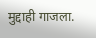मुद्दाही गाजला.